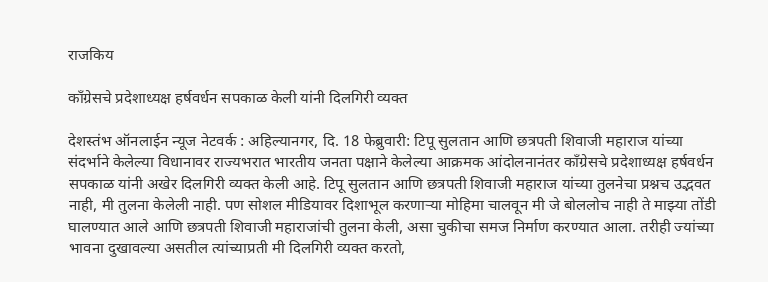राजकिय

काँग्रेसचे प्रदेशाध्यक्ष हर्षवर्धन सपकाळ केली यांनी दिलगिरी व्यक्त

देशस्तंभ ऑनलाईन न्यूज नेटवर्क : अहिल्यानगर, दि. 18 फेब्रुवारी: टिपू सुलतान आणि छत्रपती शिवाजी महाराज यांच्या संदर्भाने केलेल्या विधानावर राज्यभरात भारतीय जनता पक्षाने केलेल्या आक्रमक आंदोलनानंतर काँग्रेसचे प्रदेशाध्यक्ष हर्षवर्धन सपकाळ यांनी अखेर दिलगिरी व्यक्त केली आहे. टिपू सुलतान आणि छत्रपती शिवाजी महाराज यांच्या तुलनेचा प्रश्नच उद्भवत नाही, मी तुलना केलेली नाही. पण सोशल मीडियावर दिशाभूल करणाऱ्या मोहिमा चालवून मी जे बोललोच नाही ते माझ्या तोंडी घालण्यात आले आणि छत्रपती शिवाजी महाराजांची तुलना केली, असा चुकीचा समज निर्माण करण्यात आला. तरीही ज्यांच्या भावना दुखावल्या असतील त्यांच्याप्रती मी दिलगिरी व्यक्त करतो,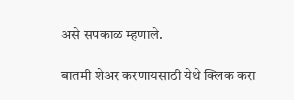असे सपकाळ म्हणाले.

बातमी शेअर करणायसाठी येथे क्लिक करा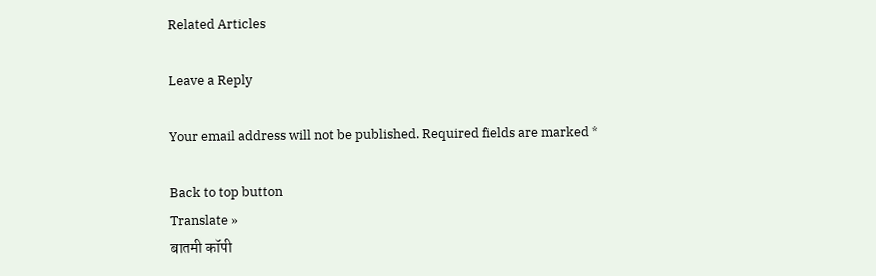Related Articles

Leave a Reply

Your email address will not be published. Required fields are marked *

Back to top button
Translate »
बातमी कॉपी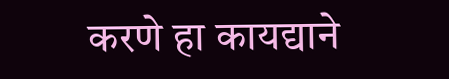करणे हा कायद्याने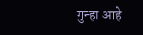गुन्हा आहे